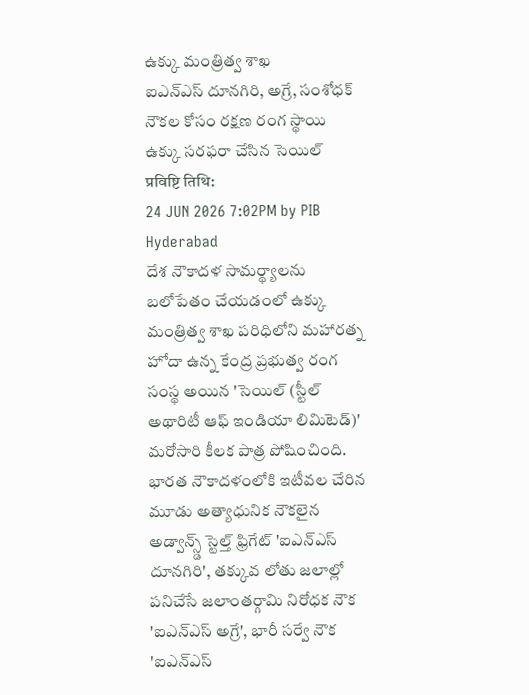ఉక్కు మంత్రిత్వ శాఖ
ఐఎన్ఎస్ దూనగిరి, అగ్రే, సంశోధక్ నౌకల కోసం రక్షణ రంగ స్థాయి ఉక్కు సరఫరా చేసిన సెయిల్
प्रविष्टि तिथि:
24 JUN 2026 7:02PM by PIB Hyderabad
దేశ నౌకాదళ సామర్థ్యాలను బలోపేతం చేయడంలో ఉక్కు మంత్రిత్వ శాఖ పరిధిలోని మహారత్న హోదా ఉన్న కేంద్ర ప్రభుత్వ రంగ సంస్థ అయిన 'సెయిల్ (స్టీల్ అథారిటీ ఆఫ్ ఇండియా లిమిటెడ్)' మరోసారి కీలక పాత్ర పోషించింది. భారత నౌకాదళంలోకి ఇటీవల చేరిన మూడు అత్యాధునిక నౌకలైన అడ్వాన్స్డ్ స్టెల్త్ ఫ్రిగేట్ 'ఐఎన్ఎస్ దూనగిరి', తక్కువ లోతు జలాల్లో పనిచేసే జలాంతర్గామి నిరోధక నౌక 'ఐఎన్ఎస్ అగ్రే', భారీ సర్వే నౌక 'ఐఎన్ఎస్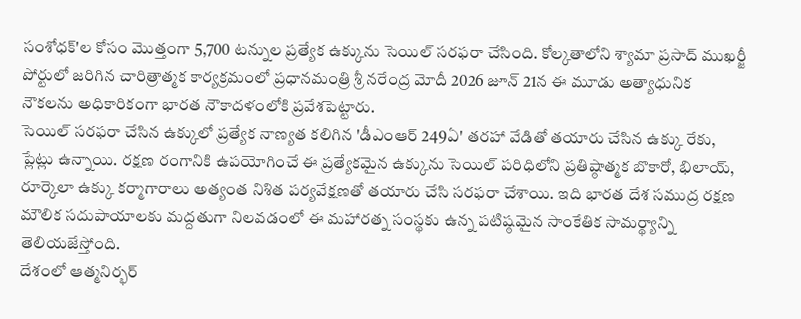సంశోధక్'ల కోసం మొత్తంగా 5,700 టన్నుల ప్రత్యేక ఉక్కును సెయిల్ సరఫరా చేసింది. కోల్కతాలోని శ్యామా ప్రసాద్ ముఖర్జీ పోర్టులో జరిగిన చారిత్రాత్మక కార్యక్రమంలో ప్రధానమంత్రి శ్రీ నరేంద్ర మోదీ 2026 జూన్ 21న ఈ మూడు అత్యాధునిక నౌకలను అధికారికంగా భారత నౌకాదళంలోకి ప్రవేశపెట్టారు.
సెయిల్ సరఫరా చేసిన ఉక్కులో ప్రత్యేక నాణ్యత కలిగిన 'డీఎంఆర్ 249ఏ' తరహా వేడితో తయారు చేసిన ఉక్కు రేకు, ప్లేట్లు ఉన్నాయి. రక్షణ రంగానికి ఉపయోగించే ఈ ప్రత్యేకమైన ఉక్కును సెయిల్ పరిధిలోని ప్రతిష్ఠాత్మక బొకారో, భిలాయ్, రూర్కెలా ఉక్కు కర్మాగారాలు అత్యంత నిశిత పర్యవేక్షణతో తయారు చేసి సరఫరా చేశాయి. ఇది భారత దేశ సముద్ర రక్షణ మౌలిక సదుపాయాలకు మద్దతుగా నిలవడంలో ఈ మహారత్న సంస్థకు ఉన్న పటిష్ఠమైన సాంకేతిక సామర్థ్యాన్ని తెలియజేస్తోంది.
దేశంలో ఆత్మనిర్భర్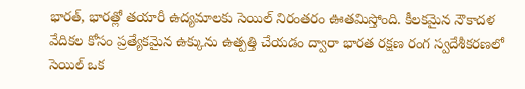భారత్, భారత్లో తయారీ ఉద్యమాలకు సెయిల్ నిరంతరం ఊతమిస్తోంది. కీలకమైన నౌకాదళ వేదికల కోసం ప్రత్యేకమైన ఉక్కును ఉత్పత్తి చేయడం ద్వారా భారత రక్షణ రంగ స్వదేశీకరణలో సెయిల్ ఒక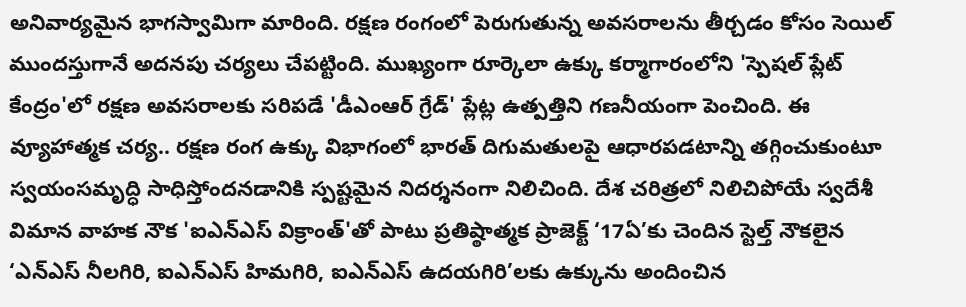అనివార్యమైన భాగస్వామిగా మారింది. రక్షణ రంగంలో పెరుగుతున్న అవసరాలను తీర్చడం కోసం సెయిల్ ముందస్తుగానే అదనపు చర్యలు చేపట్టింది. ముఖ్యంగా రూర్కెలా ఉక్కు కర్మాగారంలోని 'స్పెషల్ ప్లేట్ కేంద్రం'లో రక్షణ అవసరాలకు సరిపడే 'డీఎంఆర్ గ్రేడ్' ప్లేట్ల ఉత్పత్తిని గణనీయంగా పెంచింది. ఈ వ్యూహాత్మక చర్య.. రక్షణ రంగ ఉక్కు విభాగంలో భారత్ దిగుమతులపై ఆధారపడటాన్ని తగ్గించుకుంటూ స్వయంసమృద్ధి సాధిస్తోందనడానికి స్పష్టమైన నిదర్శనంగా నిలిచింది. దేశ చరిత్రలో నిలిచిపోయే స్వదేశీ విమాన వాహక నౌక 'ఐఎన్ఎస్ విక్రాంత్'తో పాటు ప్రతిష్ఠాత్మక ప్రాజెక్ట్ ‘17ఏ’కు చెందిన స్టెల్త్ నౌకలైన ‘ఎన్ఎస్ నీలగిరి, ఐఎన్ఎస్ హిమగిరి, ఐఎన్ఎస్ ఉదయగిరి’లకు ఉక్కును అందించిన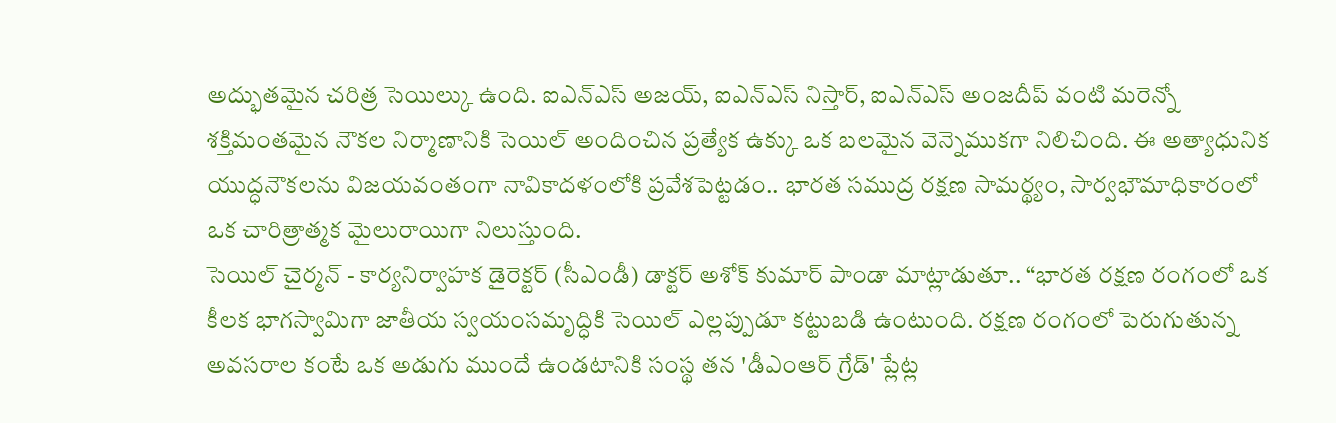అద్భుతమైన చరిత్ర సెయిల్కు ఉంది. ఐఎన్ఎస్ అజయ్, ఐఎన్ఎస్ నిస్తార్, ఐఎన్ఎస్ అంజదీప్ వంటి మరెన్నో శక్తిమంతమైన నౌకల నిర్మాణానికి సెయిల్ అందించిన ప్రత్యేక ఉక్కు ఒక బలమైన వెన్నెముకగా నిలిచింది. ఈ అత్యాధునిక యుద్ధనౌకలను విజయవంతంగా నావికాదళంలోకి ప్రవేశపెట్టడం.. భారత సముద్ర రక్షణ సామర్థ్యం, సార్వభౌమాధికారంలో ఒక చారిత్రాత్మక మైలురాయిగా నిలుస్తుంది.
సెయిల్ చైర్మన్ - కార్యనిర్వాహక డైరెక్టర్ (సీఎండీ) డాక్టర్ అశోక్ కుమార్ పాండా మాట్లాడుతూ.. “భారత రక్షణ రంగంలో ఒక కీలక భాగస్వామిగా జాతీయ స్వయంసమృద్ధికి సెయిల్ ఎల్లప్పుడూ కట్టుబడి ఉంటుంది. రక్షణ రంగంలో పెరుగుతున్న అవసరాల కంటే ఒక అడుగు ముందే ఉండటానికి సంస్థ తన 'డీఎంఆర్ గ్రేడ్' ప్లేట్ల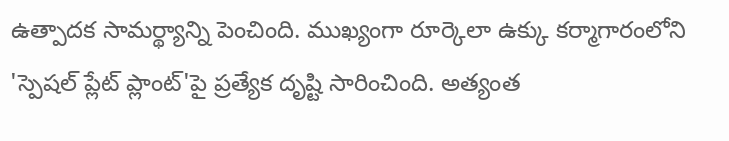ఉత్పాదక సామర్థ్యాన్ని పెంచింది. ముఖ్యంగా రూర్కెలా ఉక్కు కర్మాగారంలోని 'స్పెషల్ ప్లేట్ ప్లాంట్'పై ప్రత్యేక దృష్టి సారించింది. అత్యంత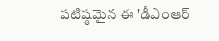పటిష్ఠమైన ఈ 'డీఎంఆర్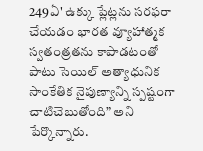249ఏ' ఉక్కు ప్లేట్లను సరఫరా చేయడం భారత వ్యూహాత్మక స్వతంత్రతను కాపాడటంతో పాటు సెయిల్ అత్యాధునిక సాంకేతిక నైపుణ్యాన్ని స్పష్టంగా చాటిచెబుతోంది” అని పేర్కొన్నారు.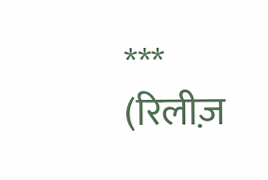***
(रिलीज़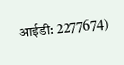आईडी: 2277674)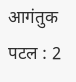आगंतुक पटल : 2